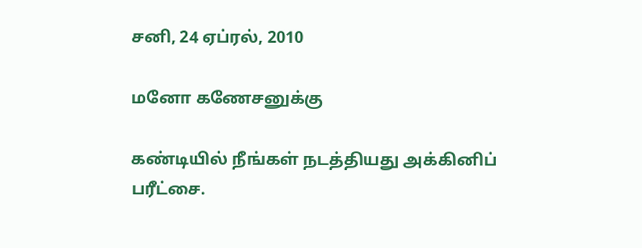சனி, 24 ஏப்ரல், 2010

மனோ கணேசனுக்கு

கண்டியில் நீங்கள் நடத்தியது அக்கினிப் பரீட்சை.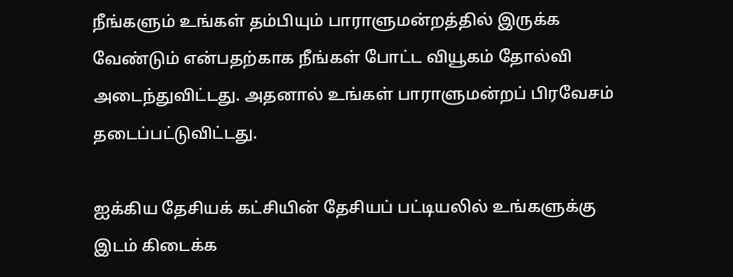நீங்களும் உங்கள் தம்பியும் பாராளுமன்றத்தில் இருக்க வேண்டும் என்பதற்காக நீங்கள் போட்ட வியூகம் தோல்வி அடைந்துவிட்டது. அதனால் உங்கள் பாராளுமன்றப் பிரவேசம் தடைப்பட்டுவிட்டது.

ஐக்கிய தேசியக் கட்சியின் தேசியப் பட்டியலில் உங்களுக்கு இடம் கிடைக்க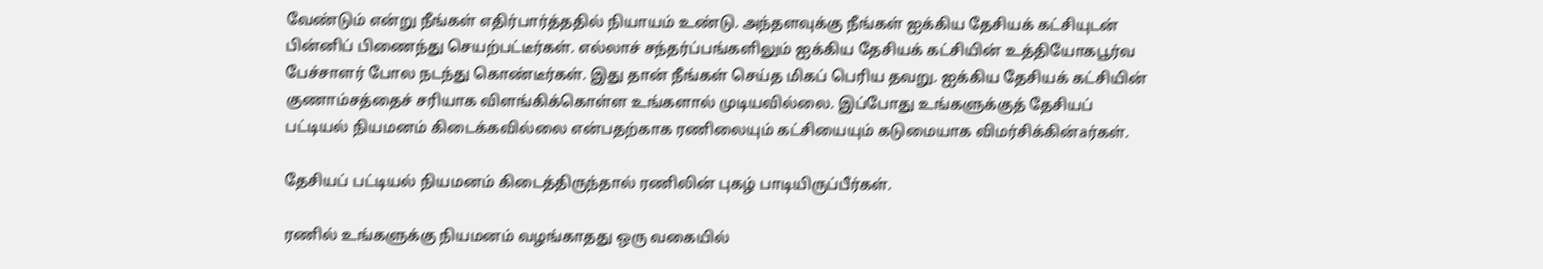வேண்டும் என்று நீங்கள் எதிர்பார்த்ததில் நியாயம் உண்டு. அந்தளவுக்கு நீங்கள் ஐக்கிய தேசியக் கட்சியுடன் பின்னிப் பிணைந்து செயற்பட்டீர்கள். எல்லாச் சந்தர்ப்பங்களிலும் ஐக்கிய தேசியக் கட்சியின் உத்தியோகபூர்வ பேச்சாளர் போல நடந்து கொண்டீர்கள். இது தான் நீங்கள் செய்த மிகப் பெரிய தவறு. ஐக்கிய தேசியக் கட்சியின் குணாம்சத்தைச் சரியாக விளங்கிக்கொள்ள உங்களால் முடியவில்லை. இப்போது உங்களுக்குத் தேசியப் பட்டியல் நியமனம் கிடைக்கவில்லை என்பதற்காக ரணிலையும் கட்சியையும் கடுமையாக விமர்சிக்கின்aர்கள்.

தேசியப் பட்டியல் நியமனம் கிடைத்திருந்தால் ரணிலின் புகழ் பாடியிருப்பீர்கள்.

ரணில் உங்களுக்கு நியமனம் வழங்காதது ஒரு வகையில்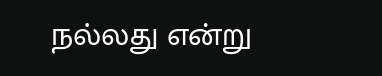நல்லது என்று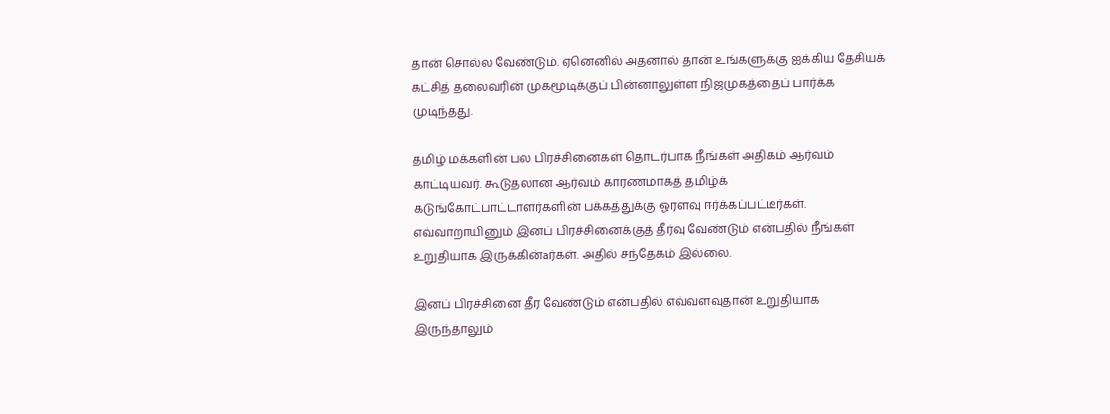தான் சொல்ல வேண்டும். ஏனெனில் அதனால் தான் உங்களுக்கு ஐக்கிய தேசியக் கட்சித் தலைவரின் முகமூடிக்குப் பின்னாலுள்ள நிஜமுகத்தைப் பார்க்க முடிந்தது.

தமிழ் மக்களின் பல பிரச்சினைகள் தொடர்பாக நீங்கள் அதிகம் ஆர்வம் காட்டியவர். கூடுதலான ஆர்வம் காரணமாகத் தமிழ்க் கடுங்கோட்பாட்டாளர்களின் பக்கத்துக்கு ஓரளவு ஈர்க்கப்பட்டீர்கள். எவ்வாறாயினும் இனப் பிரச்சினைக்குத் தீர்வு வேண்டும் என்பதில் நீங்கள் உறுதியாக இருக்கின்aர்கள். அதில் சந்தேகம் இல்லை.

இனப் பிரச்சினை தீர வேண்டும் என்பதில் எவ்வளவுதான் உறுதியாக இருந்தாலும்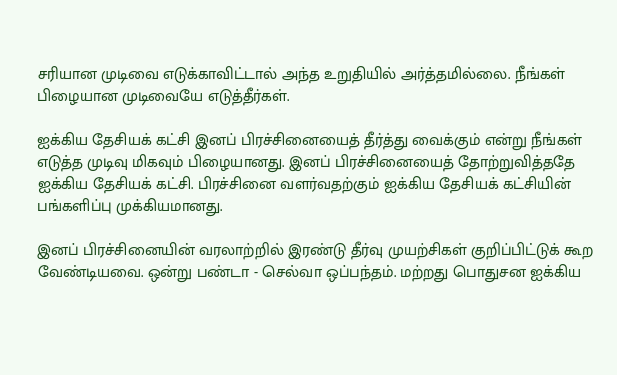சரியான முடிவை எடுக்காவிட்டால் அந்த உறுதியில் அர்த்தமில்லை. நீங்கள் பிழையான முடிவையே எடுத்தீர்கள்.

ஐக்கிய தேசியக் கட்சி இனப் பிரச்சினையைத் தீர்த்து வைக்கும் என்று நீங்கள் எடுத்த முடிவு மிகவும் பிழையானது. இனப் பிரச்சினையைத் தோற்றுவித்ததே ஐக்கிய தேசியக் கட்சி. பிரச்சினை வளர்வதற்கும் ஐக்கிய தேசியக் கட்சியின் பங்களிப்பு முக்கியமானது.

இனப் பிரச்சினையின் வரலாற்றில் இரண்டு தீர்வு முயற்சிகள் குறிப்பிட்டுக் கூற வேண்டியவை. ஒன்று பண்டா - செல்வா ஒப்பந்தம். மற்றது பொதுசன ஐக்கிய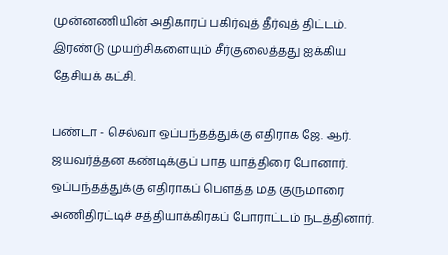முன்னணியின் அதிகாரப் பகிர்வுத் தீர்வுத் திட்டம். இரண்டு முயற்சிகளையும் சீர்குலைத்தது ஐக்கிய தேசியக் கட்சி.

பண்டா - செல்வா ஒப்பந்தத்துக்கு எதிராக ஜே. ஆர். ஜயவர்த்தன கண்டிக்குப் பாத யாத்திரை போனார். ஒப்பந்தத்துக்கு எதிராகப் பெளத்த மத குருமாரை அணிதிரட்டிச் சத்தியாக்கிரகப் போராட்டம் நடத்தினார்.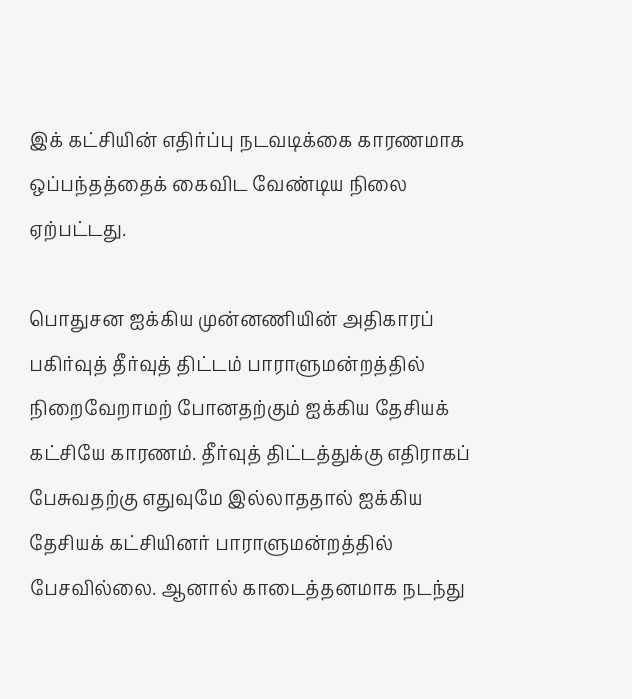இக் கட்சியின் எதிர்ப்பு நடவடிக்கை காரணமாக ஒப்பந்தத்தைக் கைவிட வேண்டிய நிலை ஏற்பட்டது.

பொதுசன ஐக்கிய முன்னணியின் அதிகாரப் பகிர்வுத் தீர்வுத் திட்டம் பாராளுமன்றத்தில் நிறைவேறாமற் போனதற்கும் ஐக்கிய தேசியக் கட்சியே காரணம். தீர்வுத் திட்டத்துக்கு எதிராகப் பேசுவதற்கு எதுவுமே இல்லாததால் ஐக்கிய தேசியக் கட்சியினர் பாராளுமன்றத்தில் பேசவில்லை. ஆனால் காடைத்தனமாக நடந்து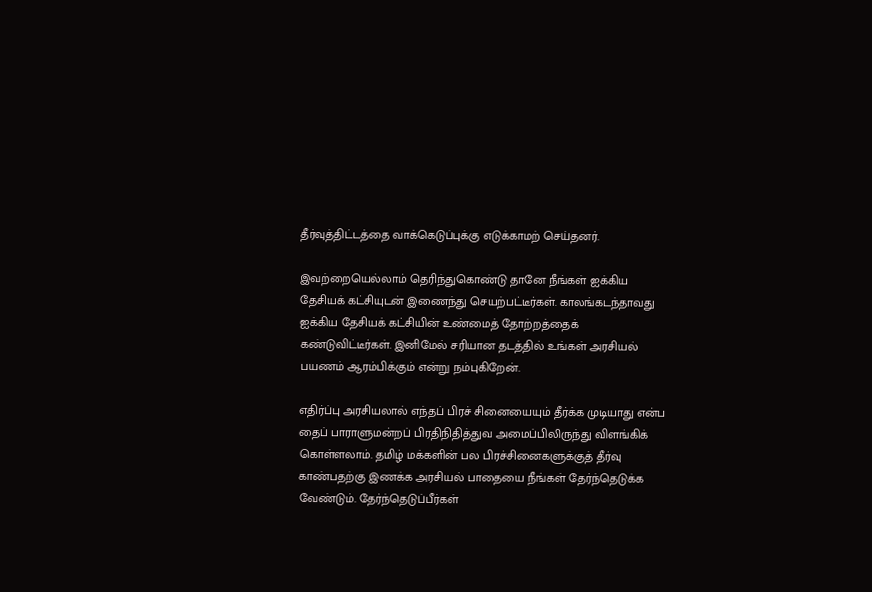தீர்வுத்திட்டத்தை வாக்கெடுப்புக்கு எடுக்காமற் செய்தனர்.

இவற்றையெல்லாம் தெரிந்துகொண்டு தானே நீங்கள் ஐக்கிய தேசியக் கட்சியுடன் இணைந்து செயற்பட்டீர்கள். காலங்கடந்தாவது ஐக்கிய தேசியக் கட்சியின் உண்மைத் தோற்றத்தைக் கண்டுவிட்டீர்கள். இனிமேல் சரியான தடத்தில் உங்கள் அரசியல் பயணம் ஆரம்பிக்கும் என்று நம்புகிறேன்.

எதிர்ப்பு அரசியலால் எந்தப் பிரச் சினையையும் தீர்க்க முடியாது என்ப தைப் பாராளுமன்றப் பிரதிநிதித்துவ அமைப்பிலிருந்து விளங்கிக் கொள்ளலாம். தமிழ் மக்களின் பல பிரச்சினைகளுக்குத் தீர்வு காண்பதற்கு இணக்க அரசியல் பாதையை நீங்கள் தேர்ந்தெடுக்க வேண்டும். தேர்ந்தெடுப்பீர்கள்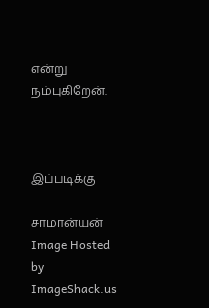என்று நம்புகிறேன்.



இப்படிக்கு

சாமான்யன்
Image Hosted by ImageShack.us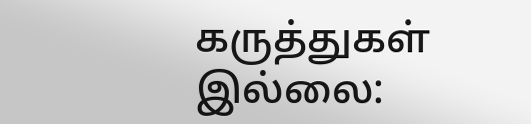கருத்துகள் இல்லை: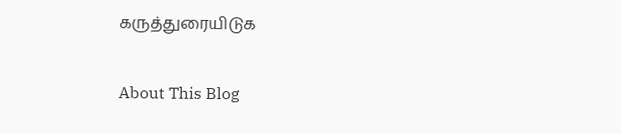கருத்துரையிடுக

About This Blog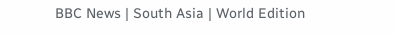BBC News | South Asia | World Edition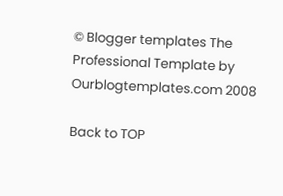© Blogger templates The Professional Template by Ourblogtemplates.com 2008

Back to TOP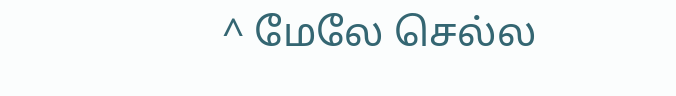^ மேலே செல்ல